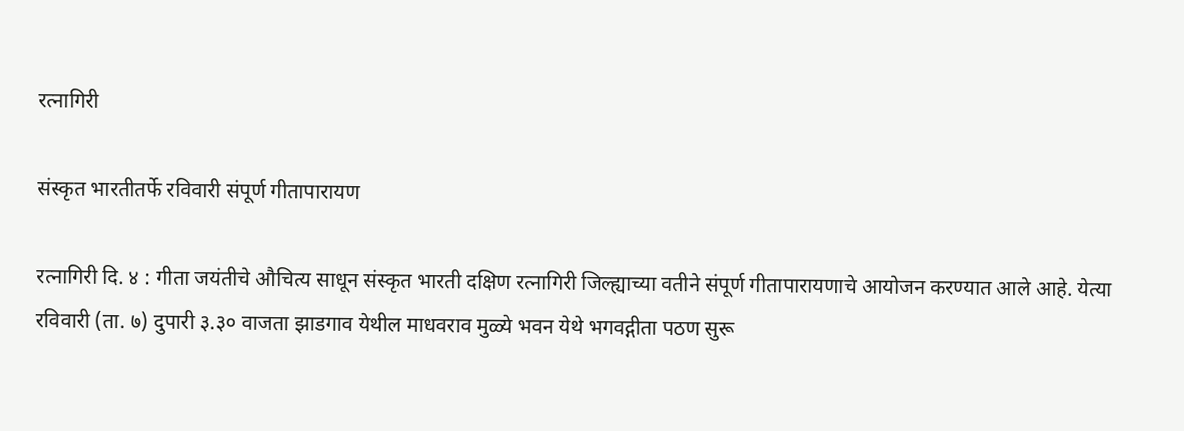रत्नागिरी

संस्कृत भारतीतर्फे रविवारी संपूर्ण गीतापारायण

रत्नागिरी दि. ४ : गीता जयंतीचे औचित्य साधून संस्कृत भारती दक्षिण रत्नागिरी जिल्ह्याच्या वतीने संपूर्ण गीतापारायणाचे आयोजन करण्यात आले आहे. येत्या रविवारी (ता. ७) दुपारी ३.३० वाजता झाडगाव येथील माधवराव मुळ्ये भवन येथे भगवद्गीता पठण सुरू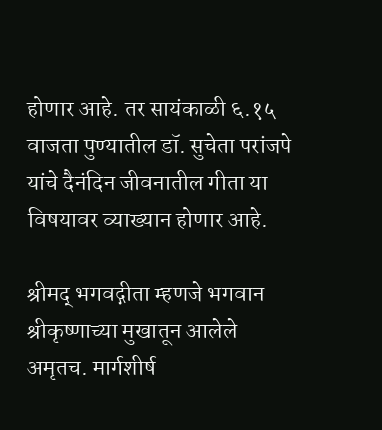होणार आहे. तर सायंकाळी ६.१५ वाजता पुण्यातील डॉ. सुचेता परांजपे यांचे दैनंदिन जीवनातील गीता या विषयावर व्याख्यान होणार आहे.

श्रीमद् भगवद्गीता म्हणजे भगवान श्रीकृष्णाच्या मुखातून आलेले अमृतच. मार्गशीर्ष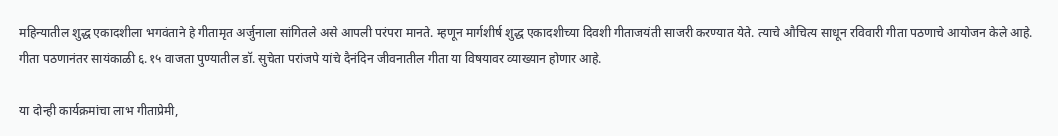महिन्यातील शुद्ध एकादशीला भगवंताने हे गीतामृत अर्जुनाला सांगितले असे आपली परंपरा मानते. म्हणून मार्गशीर्ष शुद्ध एकादशीच्या दिवशी गीताजयंती साजरी करण्यात येते. त्याचे औचित्य साधून रविवारी गीता पठणाचे आयोजन केले आहे. गीता पठणानंतर सायंकाळी ६.१५ वाजता पुण्यातील डॉ. सुचेता परांजपे यांचे दैनंदिन जीवनातील गीता या विषयावर व्याख्यान होणार आहे.

या दोन्ही कार्यक्रमांचा लाभ गीताप्रेमी,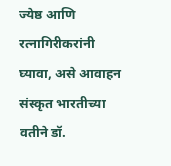ज्येष्ठ आणि रत्नागिरीकरांनी घ्यावा, असे आवाहन संस्कृत भारतीच्या वतीने डॉ.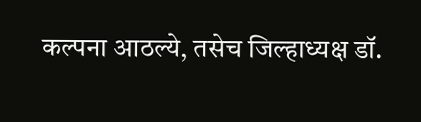कल्पना आठल्ये, तसेच जिल्हाध्यक्ष डॉ.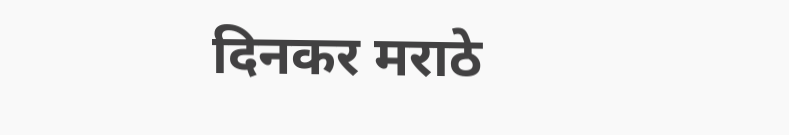दिनकर मराठे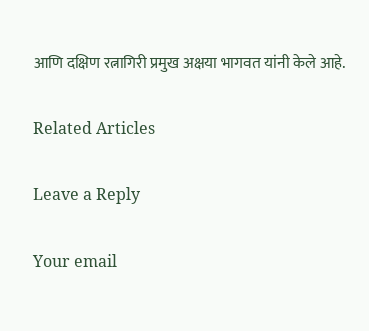आणि दक्षिण रत्नागिरी प्रमुख अक्षया भागवत यांनी केले आहे.

Related Articles

Leave a Reply

Your email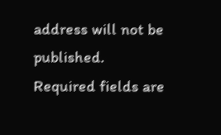address will not be published. Required fields are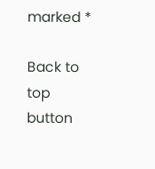marked *

Back to top button